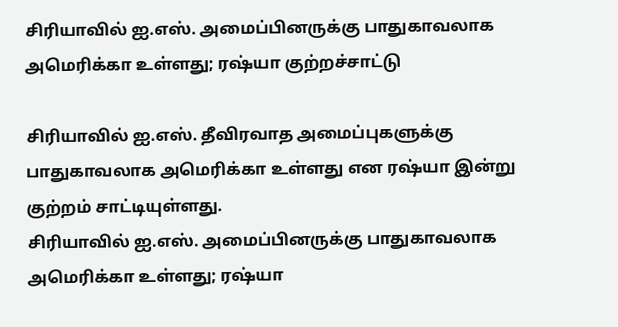சிரியாவில் ஐ.எஸ். அமைப்பினருக்கு பாதுகாவலாக அமெரிக்கா உள்ளது; ரஷ்யா குற்றச்சாட்டு

சிரியாவில் ஐ.எஸ். தீவிரவாத அமைப்புகளுக்கு பாதுகாவலாக அமெரிக்கா உள்ளது என ரஷ்யா இன்று குற்றம் சாட்டியுள்ளது.
சிரியாவில் ஐ.எஸ். அமைப்பினருக்கு பாதுகாவலாக அமெரிக்கா உள்ளது; ரஷ்யா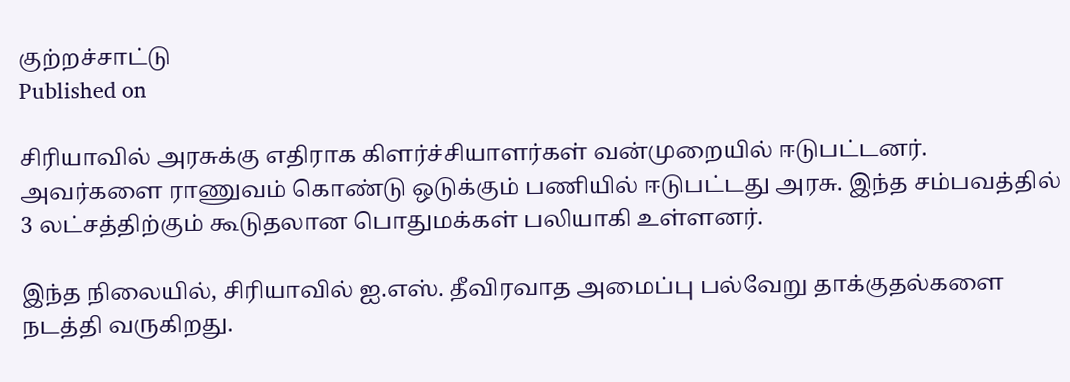குற்றச்சாட்டு
Published on

சிரியாவில் அரசுக்கு எதிராக கிளர்ச்சியாளர்கள் வன்முறையில் ஈடுபட்டனர். அவர்களை ராணுவம் கொண்டு ஒடுக்கும் பணியில் ஈடுபட்டது அரசு. இந்த சம்பவத்தில் 3 லட்சத்திற்கும் கூடுதலான பொதுமக்கள் பலியாகி உள்ளனர்.

இந்த நிலையில், சிரியாவில் ஐ.எஸ். தீவிரவாத அமைப்பு பல்வேறு தாக்குதல்களை நடத்தி வருகிறது.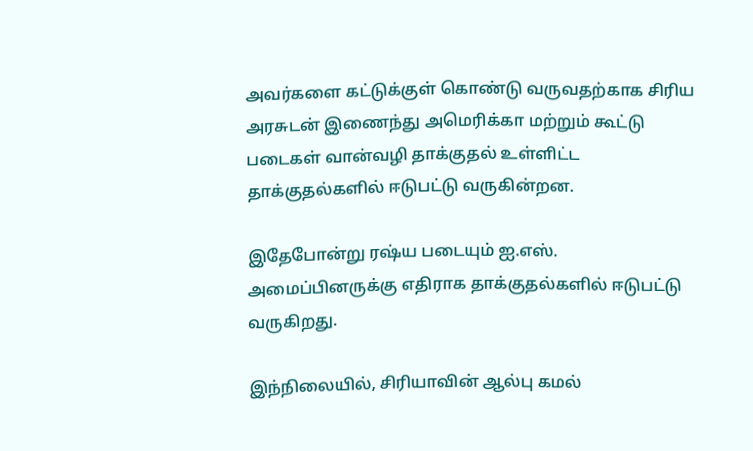அவர்களை கட்டுக்குள் கொண்டு வருவதற்காக சிரிய அரசுடன் இணைந்து அமெரிக்கா மற்றும் கூட்டு படைகள் வான்வழி தாக்குதல் உள்ளிட்ட தாக்குதல்களில் ஈடுபட்டு வருகின்றன.

இதேபோன்று ரஷ்ய படையும் ஐ.எஸ். அமைப்பினருக்கு எதிராக தாக்குதல்களில் ஈடுபட்டு வருகிறது.

இந்நிலையில், சிரியாவின் ஆல்பு கமல்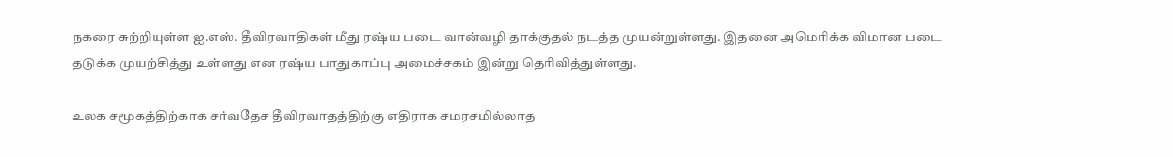நகரை சுற்றியுள்ள ஐ.எஸ். தீவிரவாதிகள் மீது ரஷ்ய படை வான்வழி தாக்குதல் நடத்த முயன்றுள்ளது. இதனை அமெரிக்க விமான படை தடுக்க முயற்சித்து உள்ளது என ரஷ்ய பாதுகாப்பு அமைச்சகம் இன்று தெரிவித்துள்ளது.

உலக சமூகத்திற்காக சர்வதேச தீவிரவாதத்திற்கு எதிராக சமரசமில்லாத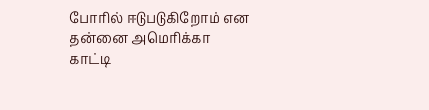போரில் ஈடுபடுகிறோம் என தன்னை அமெரிக்கா காட்டி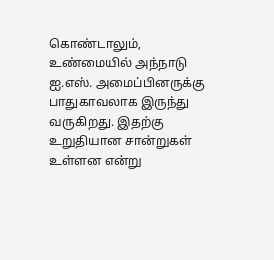கொண்டாலும், உண்மையில் அந்நாடு ஐ.எஸ். அமைப்பினருக்கு பாதுகாவலாக இருந்து வருகிறது. இதற்கு உறுதியான சான்றுகள் உள்ளன என்று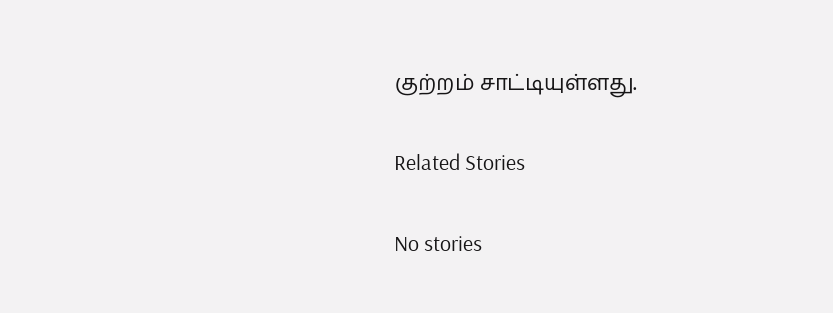குற்றம் சாட்டியுள்ளது.

Related Stories

No stories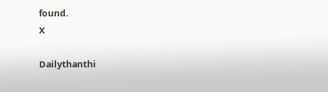found.
X

Dailythanthi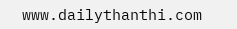www.dailythanthi.com